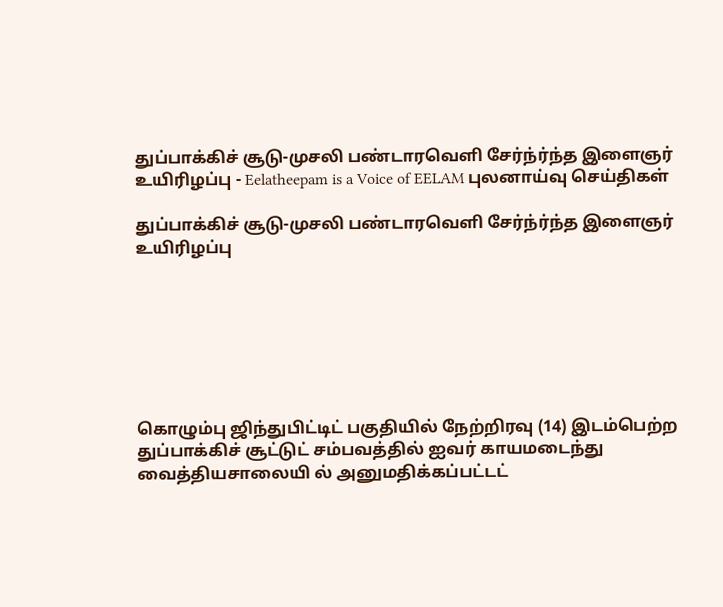துப்பாக்கிச் சூடு-முசலி பண்டாரவெளி சேர்ந்ர்ந்த இளைஞர் உயிரிழப்பு - Eelatheepam is a Voice of EELAM புலனாய்வு செய்திகள்

துப்பாக்கிச் சூடு-முசலி பண்டாரவெளி சேர்ந்ர்ந்த இளைஞர் உயிரிழப்பு







கொழும்பு ஜிந்துபிட்டிட் பகுதியில் நேற்றிரவு (14) இடம்பெற்ற துப்பாக்கிச் சூட்டுட் சம்பவத்தில் ஐவர் காயமடைந்து வைத்தியசாலையி ல் அனுமதிக்கப்பட்டட்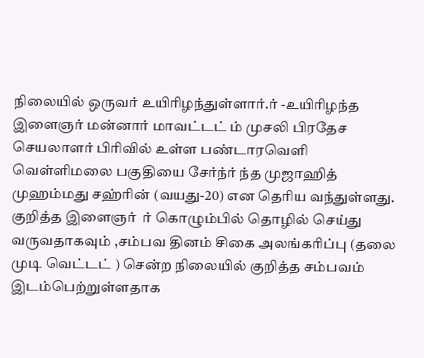நிலையில் ஒருவர் உயிரிழந்துள்ளார்.ர் -உயிரிழந்த இளைஞர் மன்னார் மாவட்டட் ம் முசலி பிரதேச செயலாளர் பிரிவில் உள்ள பண்டாரவெளி வெள்ளிமலை பகுதியை சேர்ந்ர் ந்த முஜாஹித்  முஹம்மது சஹ்ரின் (வயது-20) என தெரிய வந்துள்ளது. குறித்த இளைஞர்  ர் கொழும்பில் தொழில் செய்து வருவதாகவும் ,சம்பவ தினம் சிகை அலங்கரிப்பு (தலை முடி வெட்டட் ) சென்ற நிலையில் குறித்த சம்பவம் இடம்பெற்றுள்ளதாக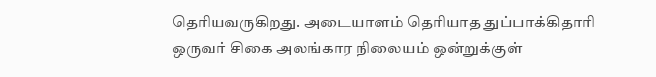தெரியவருகிறது. அடையாளம் தெரியாத துப்பாக்கிதாரி ஒருவர் சிகை அலங்கார நிலையம் ஒன்றுக்குள்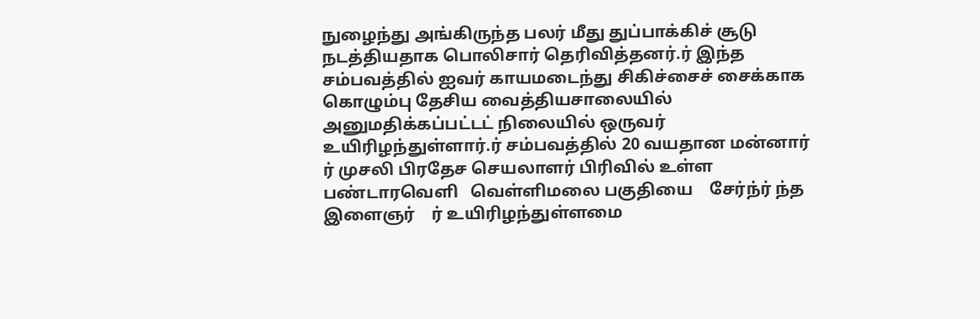நுழைந்து அங்கிருந்த பலர் மீது துப்பாக்கிச் சூடு நடத்தியதாக பொலிசார் தெரிவித்தனர்.ர் இந்த சம்பவத்தில் ஐவர் காயமடைந்து சிகிச்சைச் சைக்காக கொழும்பு தேசிய வைத்தியசாலையில் அனுமதிக்கப்பட்டட் நிலையில் ஒருவர் உயிரிழந்துள்ளார்.ர் சம்பவத்தில் 20 வயதான மன்னார்    ர் முசலி பிரதேச செயலாளர் பிரிவில் உள்ள பண்டாரவெளி   வெள்ளிமலை பகுதியை    சேர்ந்ர் ந்த   இளைஞர்    ர் உயிரிழந்துள்ளமை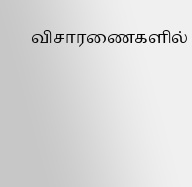விசாரணைகளில்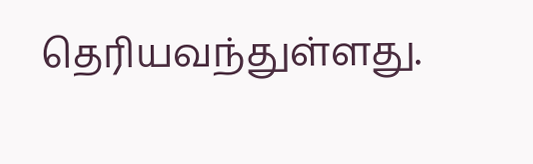தெரியவந்துள்ளது.